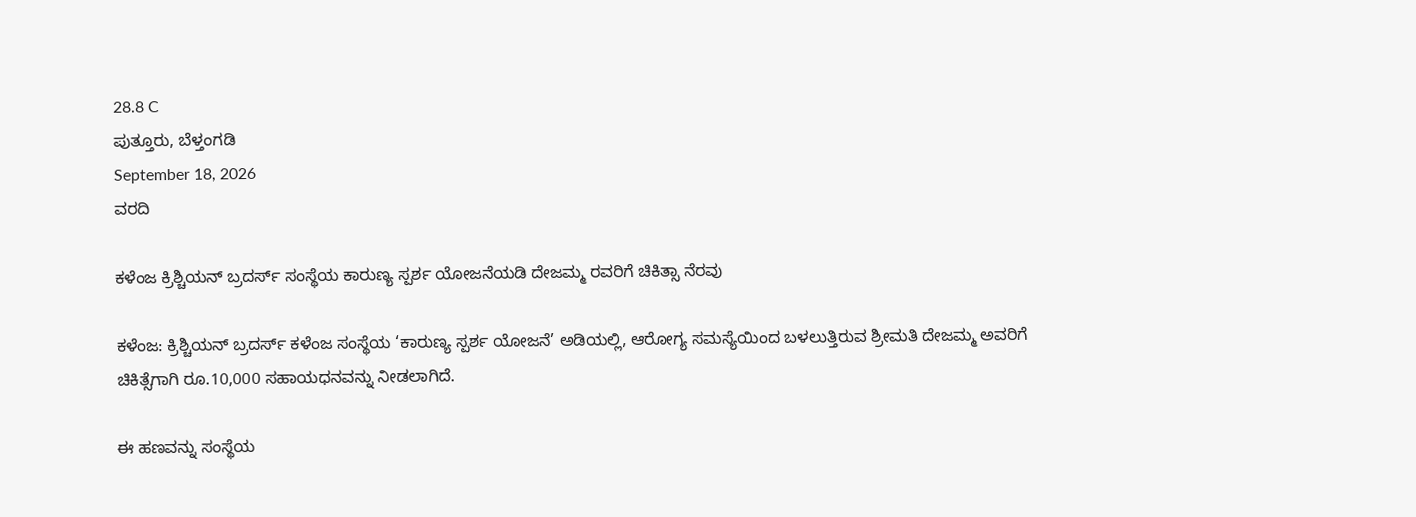28.8 C
ಪುತ್ತೂರು, ಬೆಳ್ತಂಗಡಿ
September 18, 2026
ವರದಿ

ಕಳೆಂಜ ಕ್ರಿಶ್ಚಿಯನ್ ಬ್ರದರ್ಸ್ ಸಂಸ್ಥೆಯ ಕಾರುಣ್ಯ ಸ್ಪರ್ಶ ಯೋಜನೆಯಡಿ ದೇಜಮ್ಮ ರವರಿಗೆ ಚಿಕಿತ್ಸಾ ನೆರವು

ಕಳೆಂಜ: ಕ್ರಿಶ್ಚಿಯನ್ ಬ್ರದರ್ಸ್ ಕಳೆಂಜ ಸಂಸ್ಥೆಯ ‘ಕಾರುಣ್ಯ ಸ್ಪರ್ಶ ಯೋಜನೆ’ ಅಡಿಯಲ್ಲಿ, ಆರೋಗ್ಯ ಸಮಸ್ಯೆಯಿಂದ ಬಳಲುತ್ತಿರುವ ಶ್ರೀಮತಿ ದೇಜಮ್ಮ ಅವರಿಗೆ ಚಿಕಿತ್ಸೆಗಾಗಿ ರೂ.10,000 ಸಹಾಯಧನವನ್ನು ನೀಡಲಾಗಿದೆ.

ಈ ಹಣವನ್ನು ಸಂಸ್ಥೆಯ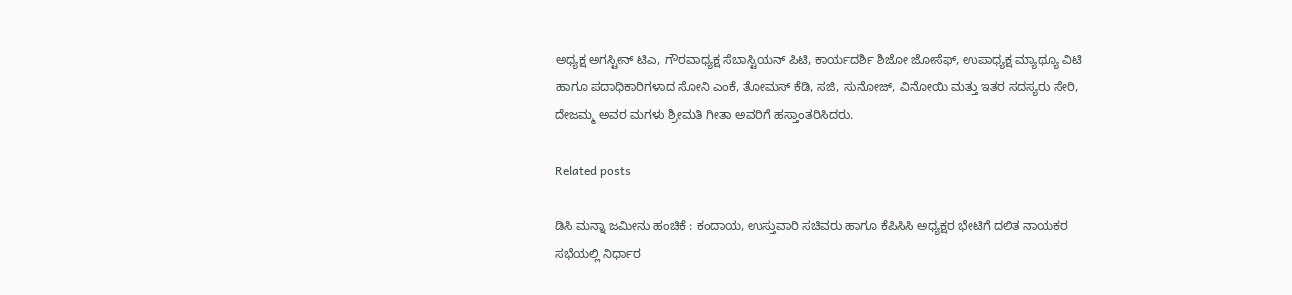ಅಧ್ಯಕ್ಷ ಅಗಸ್ಟೀನ್ ಟಿಎ, ಗೌರವಾಧ್ಯಕ್ಷ ಸೆಬಾಸ್ಟಿಯನ್ ಪಿಟಿ, ಕಾರ್ಯದರ್ಶಿ ಶಿಜೋ ಜೋಸೆಫ್, ಉಪಾಧ್ಯಕ್ಷ ಮ್ಯಾಥ್ಯೂ ವಿಟಿ ಹಾಗೂ ಪದಾಧಿಕಾರಿಗಳಾದ ಸೋನಿ ಎಂಕೆ, ತೋಮಸ್ ಕೆಡಿ, ಸಜಿ, ಸುನೋಜ್, ವಿನೋಯಿ ಮತ್ತು ಇತರ ಸದಸ್ಯರು ಸೇರಿ, ದೇಜಮ್ಮ ಅವರ ಮಗಳು ಶ್ರೀಮತಿ ಗೀತಾ ಅವರಿಗೆ ಹಸ್ತಾಂತರಿಸಿದರು.

Related posts

ಡಿಸಿ ಮನ್ನಾ ಜಮೀನು ಹಂಚಿಕೆ : ಕಂದಾಯ, ಉಸ್ತುವಾರಿ ಸಚಿವರು ಹಾಗೂ ಕೆಪಿಸಿಸಿ ಅಧ್ಯಕ್ಷರ ಭೇಟಿಗೆ ದಲಿತ ನಾಯಕರ ಸಭೆಯಲ್ಲಿ ನಿರ್ಧಾರ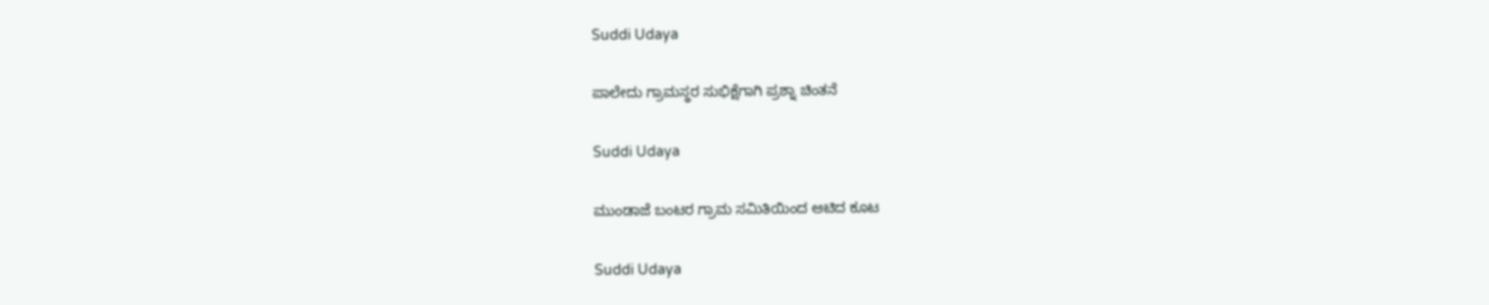Suddi Udaya

ಪಾಲೇದು ಗ್ರಾಮಸ್ಥರ ಸುಭಿಕ್ಷೆಗಾಗಿ ಪ್ರಶ್ನಾ ಚಿಂತನೆ

Suddi Udaya

ಮುಂಡಾಜೆ ಬಂಟರ ಗ್ರಾಮ ಸಮಿತಿಯಿಂದ ಆಟಿದ ಕೂಟ

Suddi Udaya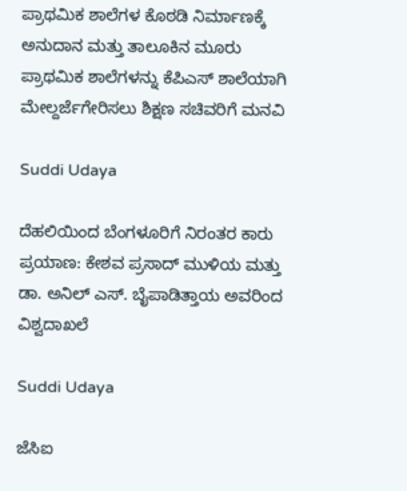ಪ್ರಾಥಮಿಕ ಶಾಲೆಗಳ ಕೊಠಡಿ ನಿರ್ಮಾಣಕ್ಕೆ ಅನುದಾನ ಮತ್ತು ತಾಲೂಕಿನ ಮೂರು ಪ್ರಾಥಮಿಕ ಶಾಲೆಗಳನ್ನು ಕೆಪಿಎಸ್‌ ಶಾಲೆಯಾಗಿ ಮೇಲ್ದರ್ಜೆಗೇರಿಸಲು ಶಿಕ್ಷಣ ಸಚಿವರಿಗೆ ಮನವಿ

Suddi Udaya

ದೆಹಲಿಯಿಂದ ಬೆಂಗಳೂರಿಗೆ ನಿರಂತರ ಕಾರು ಪ್ರಯಾಣ: ಕೇಶವ ಪ್ರಸಾದ್ ಮುಳಿಯ ಮತ್ತು ಡಾ. ಅನಿಲ್ ಎಸ್. ಬೈಪಾಡಿತ್ತಾಯ ಅವರಿಂದ ವಿಶ್ವದಾಖಲೆ

Suddi Udaya

ಜೆಸಿಐ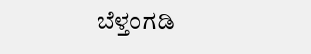ಬೆಳ್ತಂಗಡಿ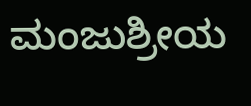ಮಂಜುಶ್ರೀಯ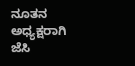ನೂತನ ಅಧ್ಯಕ್ಷರಾಗಿ ಜೆಸಿ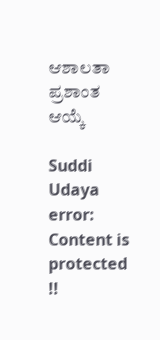ಆಶಾಲತಾ ಪ್ರಶಾಂತ ಆಯ್ಕೆ

Suddi Udaya
error: Content is protected !!